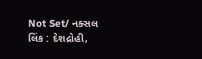Not Set/ નક્સલ લિંક : દેશદ્રોહી,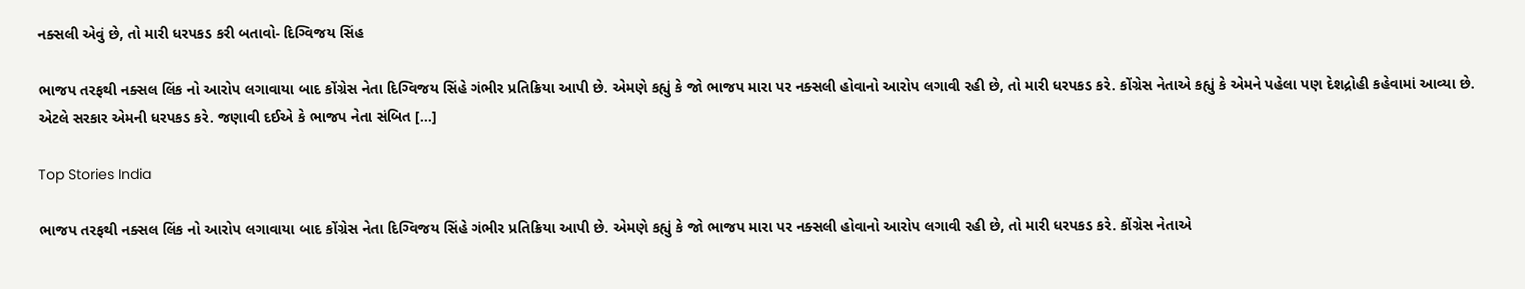નક્સલી એવું છે, તો મારી ધરપકડ કરી બતાવો- દિગ્વિજય સિંહ

ભાજપ તરફથી નક્સલ લિંક નો આરોપ લગાવાયા બાદ કોંગ્રેસ નેતા દિગ્વિજય સિંહે ગંભીર પ્રતિક્રિયા આપી છે. એમણે કહ્યું કે જો ભાજપ મારા પર નક્સલી હોવાનો આરોપ લગાવી રહી છે, તો મારી ધરપકડ કરે. કોંગ્રેસ નેતાએ કહ્યું કે એમને પહેલા પણ દેશદ્રોહી કહેવામાં આવ્યા છે. એટલે સરકાર એમની ધરપકડ કરે. જણાવી દઈએ કે ભાજપ નેતા સંબિત […]

Top Stories India

ભાજપ તરફથી નક્સલ લિંક નો આરોપ લગાવાયા બાદ કોંગ્રેસ નેતા દિગ્વિજય સિંહે ગંભીર પ્રતિક્રિયા આપી છે. એમણે કહ્યું કે જો ભાજપ મારા પર નક્સલી હોવાનો આરોપ લગાવી રહી છે, તો મારી ધરપકડ કરે. કોંગ્રેસ નેતાએ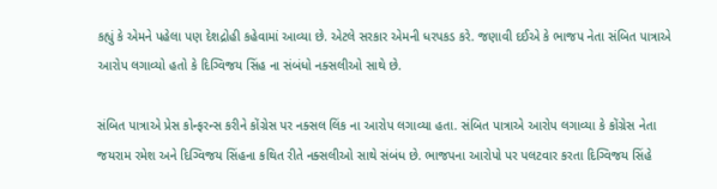કહ્યું કે એમને પહેલા પણ દેશદ્રોહી કહેવામાં આવ્યા છે. એટલે સરકાર એમની ધરપકડ કરે. જણાવી દઈએ કે ભાજપ નેતા સંબિત પાત્રાએ આરોપ લગાવ્યો હતો કે દિગ્વિજય સિંહ ના સંબંધો નક્સલીઓ સાથે છે.

સંબિત પાત્રાએ પ્રેસ કોન્ફરન્સ કરીને કોંગ્રેસ પર નક્સલ લિંક ના આરોપ લગાવ્યા હતા. સંબિત પાત્રાએ આરોપ લગાવ્યા કે કોંગ્રેસ નેતા જયરામ રમેશ અને દિગ્વિજય સિંહના કથિત રીતે નક્સલીઓ સાથે સંબંધ છે. ભાજપના આરોપો પર પલટવાર કરતા દિગ્વિજય સિંહે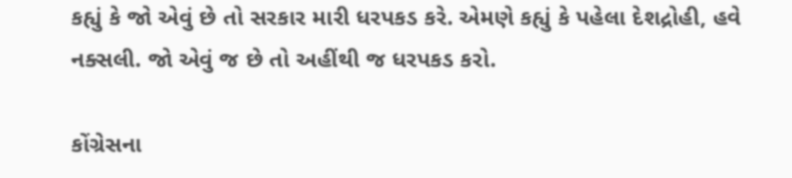કહ્યું કે જો એવું છે તો સરકાર મારી ધરપકડ કરે. એમણે કહ્યું કે પહેલા દેશદ્રોહી, હવે નક્સલી. જો એવું જ છે તો અહીંથી જ ધરપકડ કરો.

કોંગ્રેસના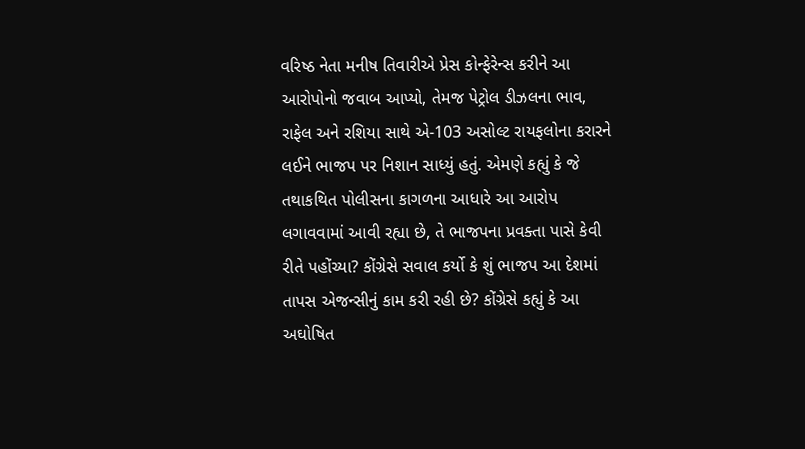વરિષ્ઠ નેતા મનીષ તિવારીએ પ્રેસ કોન્ફેરેન્સ કરીને આ આરોપોનો જવાબ આપ્યો, તેમજ પેટ્રોલ ડીઝલના ભાવ, રાફેલ અને રશિયા સાથે એ-103 અસોલ્ટ રાયફલોના કરારને લઈને ભાજપ પર નિશાન સાધ્યું હતું. એમણે કહ્યું કે જે તથાકથિત પોલીસના કાગળના આધારે આ આરોપ લગાવવામાં આવી રહ્યા છે, તે ભાજપના પ્રવક્તા પાસે કેવી રીતે પહોંચ્યા? કોંગ્રેસે સવાલ કર્યો કે શું ભાજપ આ દેશમાં તાપસ એજન્સીનું કામ કરી રહી છે? કોંગ્રેસે કહ્યું કે આ અઘોષિત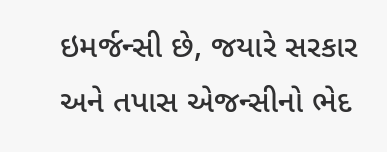ઇમર્જન્સી છે, જયારે સરકાર અને તપાસ એજન્સીનો ભેદ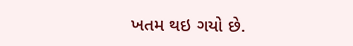ખતમ થઇ ગયો છે.